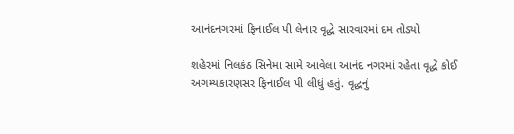આનંદનગરમાં ફિનાઈલ પી લેનાર વૃદ્ધે સારવારમાં દમ તોડ્યો

શહેરમાં નિલકંઠ સિનેમા સામે આવેલા આનંદ નગરમાં રહેતા વૃદ્ધે કોઈ અગમ્યકારણસર ફિનાઈલ પી લીધું હતું. વૃદ્ધનું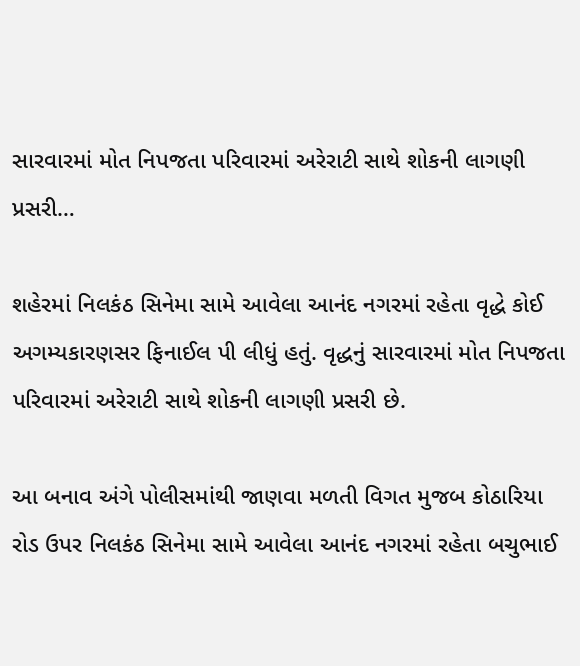સારવારમાં મોત નિપજતા પરિવારમાં અરેરાટી સાથે શોકની લાગણી પ્રસરી…

શહેરમાં નિલકંઠ સિનેમા સામે આવેલા આનંદ નગરમાં રહેતા વૃદ્ધે કોઈ અગમ્યકારણસર ફિનાઈલ પી લીધું હતું. વૃદ્ધનું સારવારમાં મોત નિપજતા પરિવારમાં અરેરાટી સાથે શોકની લાગણી પ્રસરી છે.

આ બનાવ અંગે પોલીસમાંથી જાણવા મળતી વિગત મુજબ કોઠારિયા રોડ ઉપર નિલકંઠ સિનેમા સામે આવેલા આનંદ નગરમાં રહેતા બચુભાઈ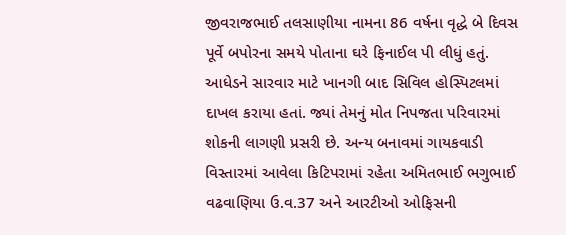જીવરાજભાઈ તલસાણીયા નામના 86 વર્ષના વૃદ્ધે બે દિવસ પૂર્વે બપોરના સમયે પોતાના ઘરે ફિનાઈલ પી લીધું હતું. આધેડને સારવાર માટે ખાનગી બાદ સિવિલ હોસ્પિટલમાં દાખલ કરાયા હતાં. જ્યાં તેમનું મોત નિપજતા પરિવારમાં શોકની લાગણી પ્રસરી છે. અન્ય બનાવમાં ગાયકવાડી વિસ્તારમાં આવેલા કિટિપરામાં રહેતા અમિતભાઈ ભગુભાઈ વઢવાણિયા ઉ.વ.37 અને આરટીઓ ઓફિસની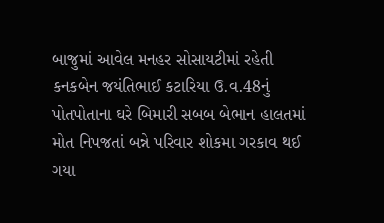બાજુમાં આવેલ મનહર સોસાયટીમાં રહેતી કનકબેન જયંતિભાઈ કટારિયા ઉ.વ.48નું પોતપોતાના ઘરે બિમારી સબબ બેભાન હાલતમાં મોત નિપજતાં બન્ને પરિવાર શોકમા ગરકાવ થઈ ગયા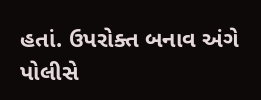હતાં. ઉપરોક્ત બનાવ અંગે પોલીસે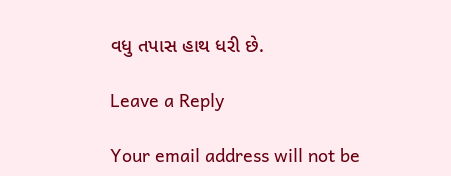વધુ તપાસ હાથ ધરી છે.

Leave a Reply

Your email address will not be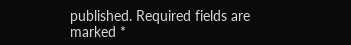published. Required fields are marked *